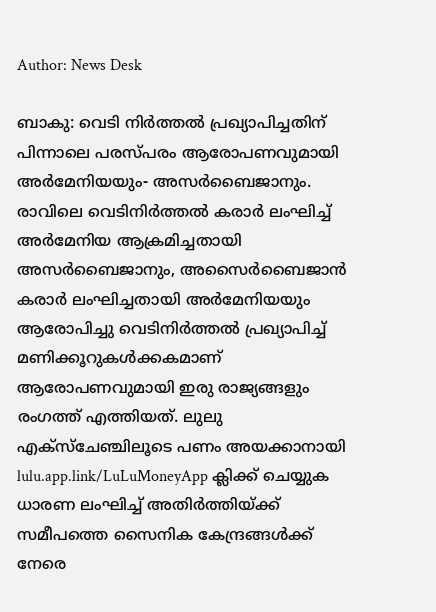Author: News Desk

ബാകു: വെടി നിർത്തൽ പ്രഖ്യാപിച്ചതിന് പിന്നാലെ പരസ്പരം ആരോപണവുമായി അർമേനിയയും- അസർബൈജാനും. രാവിലെ വെടിനിർത്തൽ കരാർ ലംഘിച്ച് അർമേനിയ ആക്രമിച്ചതായി അസർബൈജാനും, അസൈർബൈജാൻ കരാർ ലംഘിച്ചതായി അർമേനിയയും ആരോപിച്ചു വെടിനിർത്തൽ പ്രഖ്യാപിച്ച് മണിക്കൂറുകൾക്കകമാണ് ആരോപണവുമായി ഇരു രാജ്യങ്ങളും  രംഗത്ത് എത്തിയത്. ലുലു എക്സ്ചേഞ്ചിലൂടെ പണം അയക്കാനായി lulu.app.link/LuLuMoneyApp ക്ലിക്ക് ചെയ്യുക ധാരണ ലംഘിച്ച് അതിർത്തിയ്ക്ക് സമീപത്തെ സൈനിക കേന്ദ്രങ്ങൾക്ക് നേരെ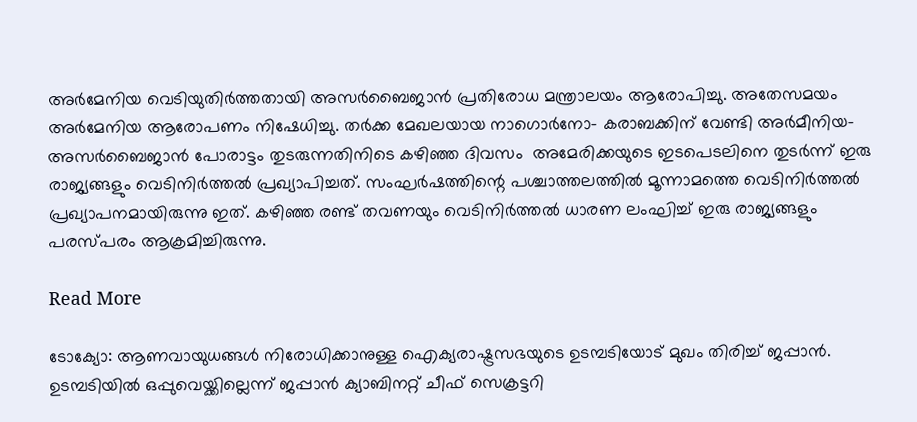അർമേനിയ വെടിയുതിർത്തതായി അസർബൈജാൻ പ്രതിരോധ മന്ത്രാലയം ആരോപിച്ചു. അതേസമയം അർമേനിയ ആരോപണം നിഷേധിച്ചു. തർക്ക മേഖലയായ നാഗൊർനോ- കരാബക്കിന് വേണ്ടി അർമീനിയ- അസർബൈജാൻ പോരാട്ടം തുടരുന്നതിനിടെ കഴിഞ്ഞ ദിവസം  അമേരിക്കയുടെ ഇടപെടലിനെ തുടർന്ന് ഇരു രാജ്യങ്ങളും വെടിനിർത്തൽ പ്രഖ്യാപിച്ചത്. സംഘർഷത്തിന്റെ പശ്ചാത്തലത്തിൽ മൂന്നാമത്തെ വെടിനിർത്തൽ പ്രഖ്യാപനമായിരുന്നു ഇത്. കഴിഞ്ഞ രണ്ട് തവണയും വെടിനിർത്തൽ ധാരണ ലംഘിച്ച് ഇരു രാജ്യങ്ങളും പരസ്പരം ആക്രമിച്ചിരുന്നു.

Read More

ടോക്യോ: ആണവായുധങ്ങൾ നിരോധിക്കാനുള്ള ഐക്യരാഷ്ട്രസഭയുടെ ഉടമ്പടിയോട് മുഖം തിരിച്ച് ജപ്പാൻ. ഉടമ്പടിയിൽ ഒപ്പുവെയ്ക്കില്ലെന്ന് ജപ്പാൻ ക്യാബിനറ്റ് ചീഫ് സെക്രട്ടറി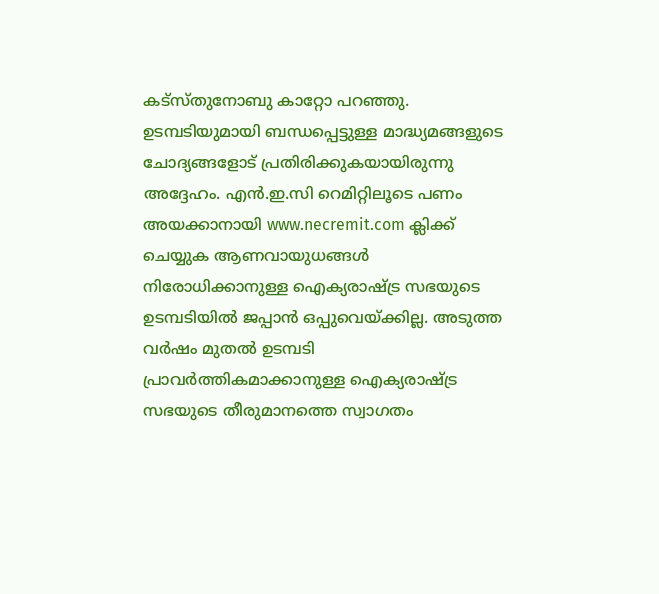കട്‌സ്തുനോബു കാറ്റോ പറഞ്ഞു. ഉടമ്പടിയുമായി ബന്ധപ്പെട്ടുള്ള മാദ്ധ്യമങ്ങളുടെ ചോദ്യങ്ങളോട് പ്രതിരിക്കുകയായിരുന്നു അദ്ദേഹം. എൻ.ഇ.സി റെമിറ്റിലൂടെ പണം അയക്കാനായി www.necremit.com ക്ലിക്ക് ചെയ്യുക ആണവായുധങ്ങൾ നിരോധിക്കാനുള്ള ഐക്യരാഷ്ട്ര സഭയുടെ ഉടമ്പടിയിൽ ജപ്പാൻ ഒപ്പുവെയ്ക്കില്ല. അടുത്ത വർഷം മുതൽ ഉടമ്പടി പ്രാവർത്തികമാക്കാനുള്ള ഐക്യരാഷ്ട്ര സഭയുടെ തീരുമാനത്തെ സ്വാഗതം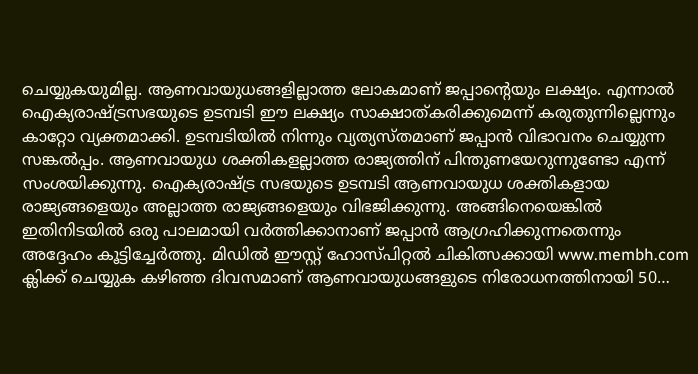ചെയ്യുകയുമില്ല. ആണവായുധങ്ങളില്ലാത്ത ലോകമാണ് ജപ്പാന്റെയും ലക്ഷ്യം. എന്നാൽ ഐക്യരാഷ്ട്രസഭയുടെ ഉടമ്പടി ഈ ലക്ഷ്യം സാക്ഷാത്കരിക്കുമെന്ന് കരുതുന്നില്ലെന്നും കാറ്റോ വ്യക്തമാക്കി. ഉടമ്പടിയിൽ നിന്നും വ്യത്യസ്തമാണ് ജപ്പാൻ വിഭാവനം ചെയ്യുന്ന സങ്കൽപ്പം. ആണവായുധ ശക്തികളല്ലാത്ത രാജ്യത്തിന് പിന്തുണയേറുന്നുണ്ടോ എന്ന്  സംശയിക്കുന്നു. ഐക്യരാഷ്ട്ര സഭയുടെ ഉടമ്പടി ആണവായുധ ശക്തികളായ രാജ്യങ്ങളെയും അല്ലാത്ത രാജ്യങ്ങളെയും വിഭജിക്കുന്നു. അങ്ങിനെയെങ്കിൽ ഇതിനിടയിൽ ഒരു പാലമായി വർത്തിക്കാനാണ് ജപ്പാൻ ആഗ്രഹിക്കുന്നതെന്നും അദ്ദേഹം കൂട്ടിച്ചേർത്തു. മിഡിൽ ഈസ്റ്റ് ഹോസ്‌പിറ്റൽ ചികിത്സക്കായി www.membh.com ക്ലിക്ക് ചെയ്യുക കഴിഞ്ഞ ദിവസമാണ് ആണവായുധങ്ങളുടെ നിരോധനത്തിനായി 50…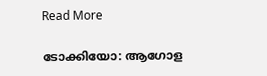Read More

ടോക്കിയോ: ആഗോള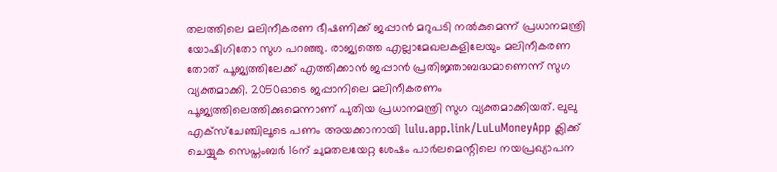തലത്തിലെ മലിനീകരണ ഭീഷണിക്ക് ജപ്പാന്‍ മറുപടി നല്‍കുമെന്ന് പ്രധാനമന്ത്രി യോഷിഗിതോ സുഗ പറഞ്ഞു. രാജ്യത്തെ എല്ലാമേഖലകളിലേയും മലിനീകരണ തോത് പൂജ്യത്തിലേക്ക് എത്തിക്കാന്‍ ജപ്പാന്‍ പ്രതിജ്ഞാബദ്ധമാണെന്ന് സുഗ വ്യക്തമാക്കി. 2050ഓടെ ജപ്പാനിലെ മലിനീകരണം പൂജ്യത്തിലെത്തിക്കുമെന്നാണ് പുതിയ പ്രധാനമന്ത്രി സുഗ വ്യക്തമാക്കിയത്. ലുലു എക്സ്ചേഞ്ചിലൂടെ പണം അയക്കാനായി lulu.app.link/LuLuMoneyApp ക്ലിക്ക് ചെയ്യുക സെപ്തംബര്‍ 16ന് ചുമതലയേറ്റ ശേഷം പാര്‍ലമെന്റിലെ നയപ്രഖ്യാപന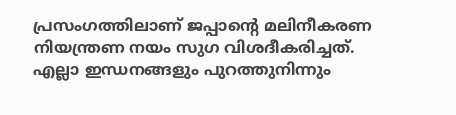പ്രസംഗത്തിലാണ് ജപ്പാന്റെ മലിനീകരണ നിയന്ത്രണ നയം സുഗ വിശദീകരിച്ചത്.  എല്ലാ ഇന്ധനങ്ങളും പുറത്തുനിന്നും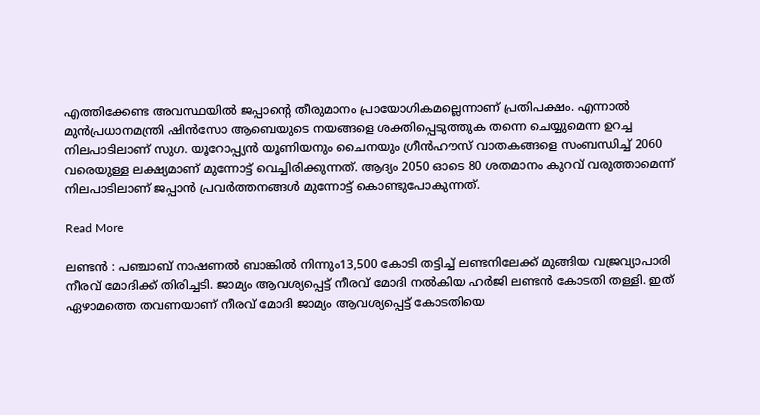എത്തിക്കേണ്ട അവസ്ഥയില്‍ ജപ്പാന്റെ തീരുമാനം പ്രായോഗികമല്ലെന്നാണ് പ്രതിപക്ഷം. എന്നാല്‍ മുന്‍പ്രധാനമന്ത്രി ഷിൻസോ ആബെയുടെ നയങ്ങളെ ശക്തിപ്പെടുത്തുക തന്നെ ചെയ്യുമെന്ന ഉറച്ച നിലപാടിലാണ് സുഗ. യൂറോപ്പ്യന്‍ യൂണിയനും ചൈനയും ഗ്രീന്‍ഹൗസ് വാതകങ്ങളെ സംബന്ധിച്ച് 2060 വരെയുള്ള ലക്ഷ്യമാണ് മുന്നോട്ട് വെച്ചിരിക്കുന്നത്. ആദ്യം 2050 ഓടെ 80 ശതമാനം കുറവ് വരുത്താമെന്ന് നിലപാടിലാണ് ജപ്പാന്‍ പ്രവര്‍ത്തനങ്ങള്‍ മുന്നോട്ട് കൊണ്ടുപോകുന്നത്.

Read More

ലണ്ടൻ : പഞ്ചാബ് നാഷണൽ ബാങ്കിൽ നിന്നും13,500 കോടി തട്ടിച്ച് ലണ്ടനിലേക്ക് മുങ്ങിയ വജ്രവ്യാപാരി നീരവ് മോദിക്ക് തിരിച്ചടി. ജാമ്യം ആവശ്യപ്പെട്ട് നീരവ് മോദി നൽകിയ ഹർജി ലണ്ടൻ കോടതി തള്ളി. ഇത് ഏഴാമത്തെ തവണയാണ് നീരവ് മോദി ജാമ്യം ആവശ്യപ്പെട്ട് കോടതിയെ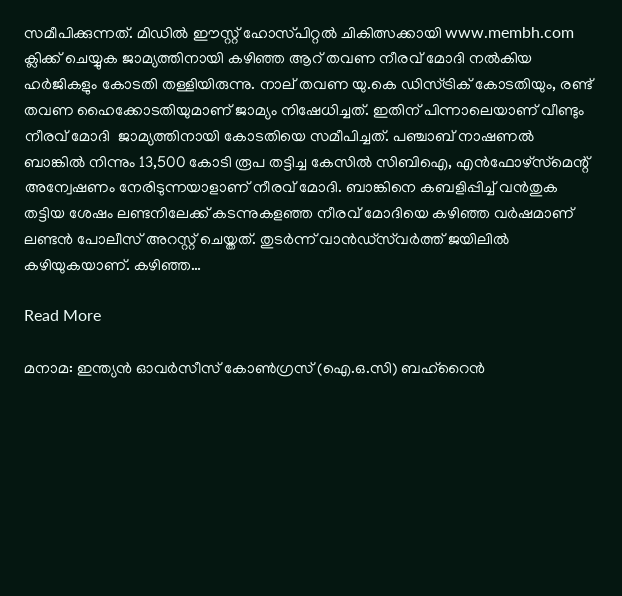സമീപിക്കുന്നത്. മിഡിൽ ഈസ്റ്റ് ഹോസ്‌പിറ്റൽ ചികിത്സക്കായി www.membh.com ക്ലിക്ക് ചെയ്യുക ജാമ്യത്തിനായി കഴിഞ്ഞ ആറ് തവണ നീരവ് മോദി നൽകിയ ഹർജികളും കോടതി തള്ളിയിരുന്നു. നാല് തവണ യു.കെ ഡിസ്ട്രിക് കോടതിയും, രണ്ട് തവണ ഹൈക്കോടതിയുമാണ് ജാമ്യം നിഷേധിച്ചത്. ഇതിന് പിന്നാലെയാണ് വീണ്ടും നീരവ് മോദി  ജാമ്യത്തിനായി കോടതിയെ സമീപിച്ചത്. പഞ്ചാബ് നാഷണൽ ബാങ്കിൽ നിന്നും 13,500 കോടി രൂപ തട്ടിച്ച കേസിൽ സിബിഐ, എൻഫോഴ്‌സ്‌മെന്റ് അന്വേഷണം നേരിടുന്നയാളാണ് നീരവ് മോദി. ബാങ്കിനെ കബളിപ്പിച്ച് വൻതുക തട്ടിയ ശേഷം ലണ്ടനിലേക്ക് കടന്നുകളഞ്ഞ നീരവ് മോദിയെ കഴിഞ്ഞ വർഷമാണ് ലണ്ടൻ പോലീസ് അറസ്റ്റ് ചെയ്തത്. തുടർന്ന് വാൻഡ്‌സ്‌വർത്ത് ജയിലിൽ കഴിയുകയാണ്. കഴിഞ്ഞ…

Read More

മനാമ: ഇന്ത്യന്‍ ഓവര്‍സീസ്‌ കോണ്‍ഗ്രസ്‌ (ഐ.ഒ.സി) ബഹ്റൈൻ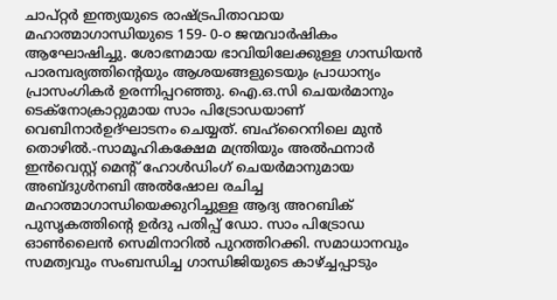ചാപ്റ്റര്‍ ഇന്ത്യയുടെ രാഷ്ട്രപിതാവായ മഹാത്മാഗാന്ധിയുടെ 159- 0-൦ ജന്മവാര്‍ഷികം ആഘോഷിച്ചു. ശോഭനമായ ഭാവിയിലേക്കുള്ള ഗാന്ധിയന്‍ പാരമ്പര്യത്തിന്റെയും ആശയങ്ങളുടെയും പ്രാധാന്യം പ്രാസംഗികര്‍ ഉരന്നിപ്പറഞ്ഞു. ഐ.ഒ.സി ചെയര്‍മാനും ടെക്നോക്രാറ്റുമായ സാം പിട്രോഡയാണ്‌ വെബിനാര്‍ഉദ്ഘാടനം ചെയ്യത്‌. ബഹ്റൈനിലെ മുന്‍ തൊഴില്‍.-സാമൂഹികക്ഷേമ മന്ത്രിയും അല്‍ഫനാര്‍ ഇന്‍വെസ്റ്റ് മെന്റ്‌ ഹോള്‍ഡിംഗ്‌ ചെയര്‍മാനുമായ അബ്ദുള്‍നബി അല്‍ഷോല രചിച്ച മഹാത്മാഗാന്ധിയെക്കുറിച്ചുള്ള ആദ്യ അറബിക്‌ പുസൃകത്തിന്റെ ഉര്‍ദു പതിപ്പ്‌ ഡോ. സാം പിട്രോഡ ഓണ്‍ലൈന്‍ സെമിനാറില്‍ പുറത്തിറക്കി. സമാധാനവും സമത്വവും സംബന്ധിച്ച ഗാന്ധിജിയുടെ കാഴ്ച്ചപ്പാടും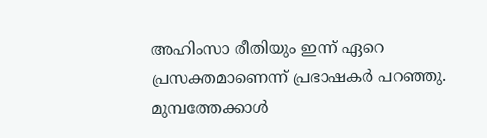അഹിംസാ രീതിയും ഇന്ന്‌ ഏറെ പ്രസക്തമാണെന്ന്‌ പ്രഭാഷകര്‍ പറഞ്ഞു. മുമ്പത്തേക്കാള്‍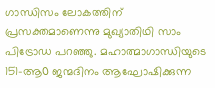ഗാന്ധിസം ലോകത്തിന്‌ പ്രസക്തമാണെന്നു മുഖ്യാതിഥി സാം പിട്രോഡ പറഞ്ഞു. മഹാത്മാഗാന്ധിയുടെ 151-ആ൦ ജന്മദിനം ആഘോഷിക്കുന്ന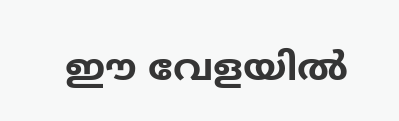ഈ വേളയില്‍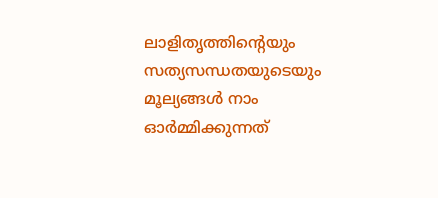ലാളിതൃത്തിന്റെയും സത്യസന്ധതയുടെയും മൂല്യങ്ങള്‍ നാം ഓര്‍മ്മിക്കുന്നത്‌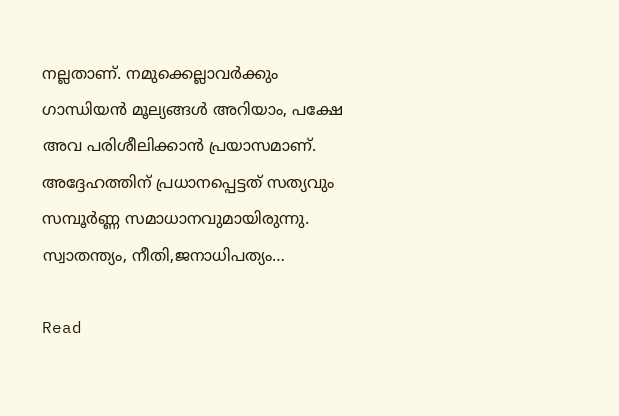നല്ലതാണ്‌. നമുക്കെല്ലാവര്‍ക്കും ഗാന്ധിയന്‍ മൂല്യങ്ങള്‍ അറിയാം, പക്ഷേ അവ പരിശീലിക്കാന്‍ പ്രയാസമാണ്‌. അദ്ദേഹത്തിന്‌ പ്രധാനപ്പെട്ടത്‌ സത്യവും സമ്പൂര്‍ണ്ണ സമാധാനവുമായിരുന്നു. സ്വാതന്ത്യം, നീതി,ജനാധിപത്യം…

Read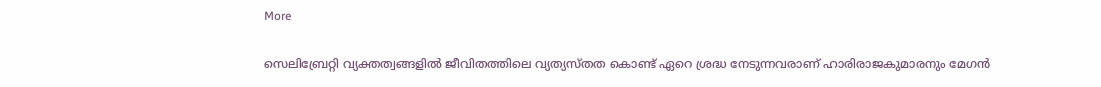More

സെലിബ്രേറ്റി വ്യക്തത്വങ്ങളിൽ ജീവിതത്തിലെ വ്യത്യസ്തത കൊണ്ട് ഏറെ ശ്രദ്ധ നേടുന്നവരാണ് ഹാരിരാജകുമാരനും മേഗൻ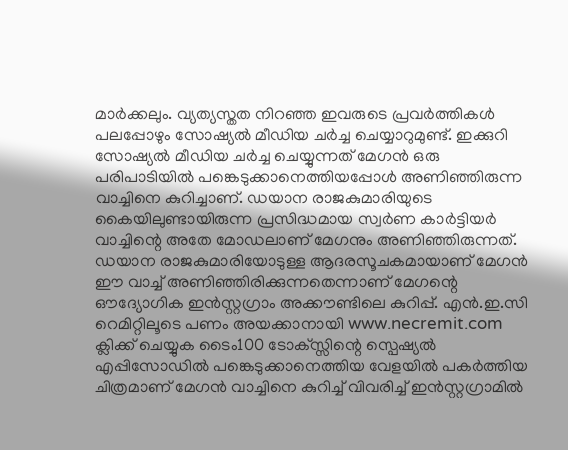മാർക്കലും. വ്യത്യസ്തത നിറഞ്ഞ ഇവരുടെ പ്രവർത്തികൾ പലപ്പോഴും സോഷ്യൽ മീഡിയ ചർച്ച ചെയ്യാറുമുണ്ട്. ഇക്കുറി സോഷ്യൽ മീഡിയ ചർച്ച ചെയ്യുന്നത് മേഗൻ ഒരു പരിപാടിയിൽ പങ്കെടുക്കാനെത്തിയപ്പോൾ അണിഞ്ഞിരുന്ന വാച്ചിനെ കുറിച്ചാണ്. ഡയാന രാജകുമാരിയുടെ കൈയിലുണ്ടായിരുന്ന പ്രസിദ്ധമായ സ്വർണ കാർട്ടിയർ വാച്ചിന്റെ അതേ മോഡലാണ് മേഗനും അണിഞ്ഞിരുന്നത്. ഡയാന രാജകുമാരിയോടുള്ള ആദരസൂചകമായാണ് മേഗൻ ഈ വാച്ച് അണിഞ്ഞിരിക്കുന്നതെന്നാണ് മേഗന്റെ ഔദ്യോഗിക ഇൻസ്റ്റഗ്രാം അക്കൗണ്ടിലെ കുറിപ്പ്. എൻ.ഇ.സി റെമിറ്റിലൂടെ പണം അയക്കാനായി www.necremit.com ക്ലിക്ക് ചെയ്യുക ടൈം100 ടോക്സ്സിന്റെ സ്പെഷ്യൽ എപ്പിസോഡിൽ പങ്കെടുക്കാനെത്തിയ വേളയിൽ പകർത്തിയ ചിത്രമാണ് മേഗൻ വാച്ചിനെ കുറിച്ച് വിവരിച്ച് ഇൻസ്റ്റഗ്രാമിൽ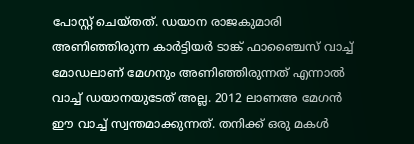പോസ്റ്റ് ചെയ്തത്. ഡയാന രാജകുമാരി അണിഞ്ഞിരുന്ന കാർട്ടിയർ ടാങ്ക് ഫാഞ്ചൈസ് വാച്ച് മോഡലാണ് മേഗനും അണിഞ്ഞിരുന്നത് എന്നാൽ വാച്ച് ഡയാനയുടേത് അല്ല. 2012 ലാണഅ മേഗൻ ഈ വാച്ച് സ്വന്തമാക്കുന്നത്. തനിക്ക് ഒരു മകൾ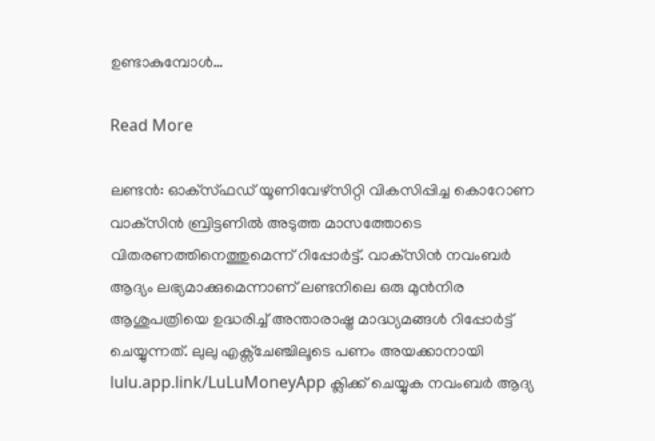ഉണ്ടാകുമ്പോൾ…

Read More

ലണ്ടൻ: ഓക്‌സ്ഫഡ് യൂണിവേഴ്‌സിറ്റി വികസിപ്പിച്ച കൊറോണ വാക്‌സിൻ ബ്രിട്ടണിൽ അടുത്ത മാസത്തോടെ വിതരണത്തിനെത്തുമെന്ന് റിപ്പോർട്ട്. വാക്‌സിൻ നവംബർ ആദ്യം ലഭ്യമാക്കുമെന്നാണ് ലണ്ടനിലെ ഒരു മുൻനിര ആശുപത്രിയെ ഉദ്ധരിച്ച് അന്താരാഷ്ട്ര മാദ്ധ്യമങ്ങൾ റിപ്പോർട്ട് ചെയ്യുന്നത്. ലുലു എക്സ്ചേഞ്ചിലൂടെ പണം അയക്കാനായി lulu.app.link/LuLuMoneyApp ക്ലിക്ക് ചെയ്യുക നവംബർ ആദ്യ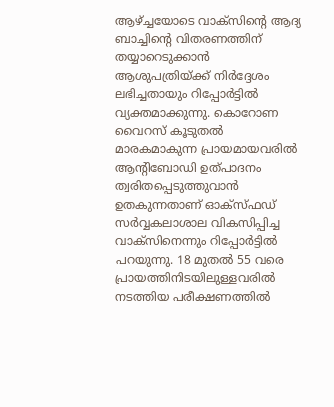ആഴ്ച്ചയോടെ വാക്‌സിന്റെ ആദ്യ ബാച്ചിന്റെ വിതരണത്തിന് തയ്യാറെടുക്കാൻ ആശുപത്രിയ്ക്ക് നിർദ്ദേശം ലഭിച്ചതായും റിപ്പോർട്ടിൽ വ്യക്തമാക്കുന്നു. കൊറോണ വൈറസ് കൂടുതൽ മാരകമാകുന്ന പ്രായമായവരിൽ ആന്റിബോഡി ഉത്പാദനം ത്വരിതപ്പെടുത്തുവാൻ ഉതകുന്നതാണ് ഓക്‌സ്ഫഡ് സർവ്വകലാശാല വികസിപ്പിച്ച വാക്‌സിനെന്നും റിപ്പോർട്ടിൽ പറയുന്നു. 18 മുതൽ 55 വരെ പ്രായത്തിനിടയിലുള്ളവരിൽ നടത്തിയ പരീക്ഷണത്തിൽ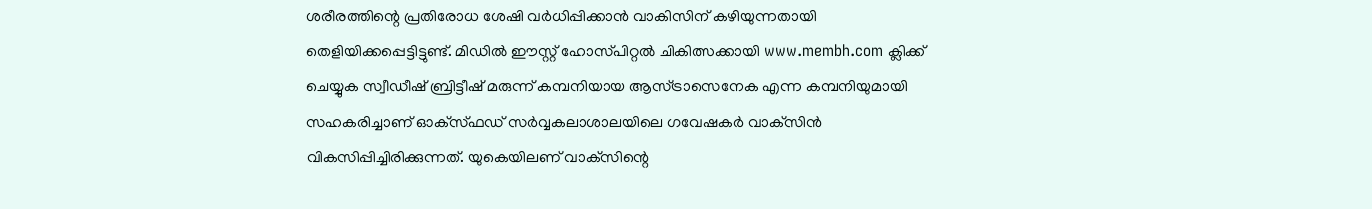ശരീരത്തിന്റെ പ്രതിരോധ ശേഷി വർധിപ്പിക്കാൻ വാകിസിന് കഴിയുന്നതായി തെളിയിക്കപ്പെട്ടിട്ടുണ്ട്. മിഡിൽ ഈസ്റ്റ് ഹോസ്‌പിറ്റൽ ചികിത്സക്കായി www.membh.com ക്ലിക്ക് ചെയ്യുക സ്വീഡീഷ് ബ്രിട്ടീഷ് മരുന്ന് കമ്പനിയായ ആസ്ട്രാസെനേക എന്ന കമ്പനിയുമായി സഹകരിച്ചാണ് ഓക്‌സ്ഫഡ് സർവ്വകലാശാലയിലെ ഗവേഷകർ വാക്‌സിൻ വികസിപ്പിച്ചിരിക്കുന്നത്. യുകെയിലണ് വാക്‌സിന്റെ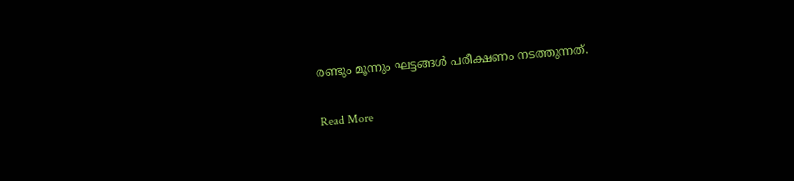രണ്ടും മൂന്നും ഘട്ടങ്ങൾ പരീക്ഷണം നടത്തുന്നത്.

Read More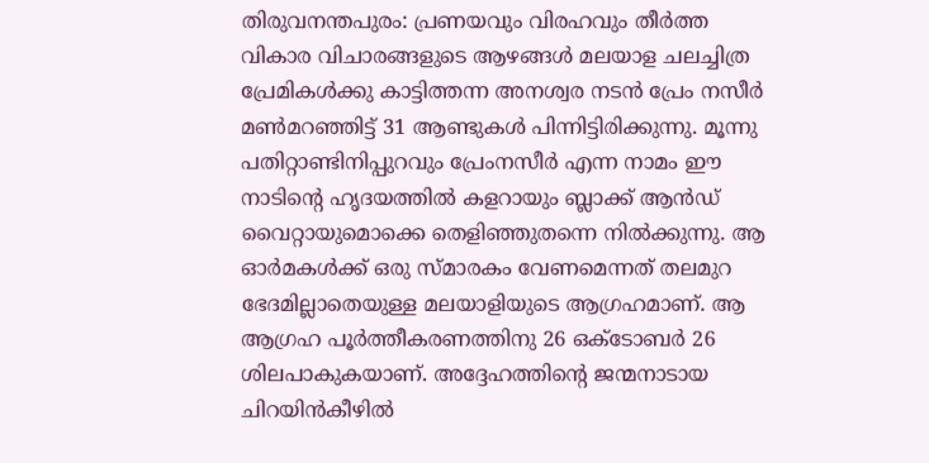തിരുവനന്തപുരം: പ്രണയവും വിരഹവും തീർത്ത വികാര വിചാരങ്ങളുടെ ആഴങ്ങൾ മലയാള ചലച്ചിത്ര പ്രേമികൾക്കു കാട്ടിത്തന്ന അനശ്വര നടൻ പ്രേം നസീർ മൺമറഞ്ഞിട്ട് 31 ആണ്ടുകൾ പിന്നിട്ടിരിക്കുന്നു. മൂന്നു പതിറ്റാണ്ടിനിപ്പുറവും പ്രേംനസീർ എന്ന നാമം ഈ നാടിന്റെ ഹൃദയത്തിൽ കളറായും ബ്ലാക്ക് ആൻഡ് വൈറ്റായുമൊക്കെ തെളിഞ്ഞുതന്നെ നിൽക്കുന്നു. ആ ഓർമകൾക്ക് ഒരു സ്മാരകം വേണമെന്നത് തലമുറ ഭേദമില്ലാതെയുള്ള മലയാളിയുടെ ആഗ്രഹമാണ്. ആ ആഗ്രഹ പൂർത്തീകരണത്തിനു 26 ഒക്ടോബർ 26 ശിലപാകുകയാണ്. അദ്ദേഹത്തിന്റെ ജന്മനാടായ ചിറയിൻകീഴിൽ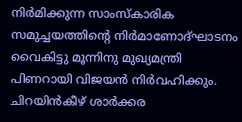നിർമിക്കുന്ന സാംസ്കാരിക സമുച്ചയത്തിന്റെ നിർമാണോദ്ഘാടനം വൈകിട്ടു മൂന്നിനു മുഖ്യമന്ത്രി പിണറായി വിജയൻ നിർവഹിക്കും. ചിറയിൻകീഴ് ശാർക്കര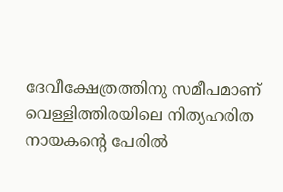ദേവീക്ഷേത്രത്തിനു സമീപമാണ് വെള്ളിത്തിരയിലെ നിത്യഹരിത നായകൻ്റെ പേരിൽ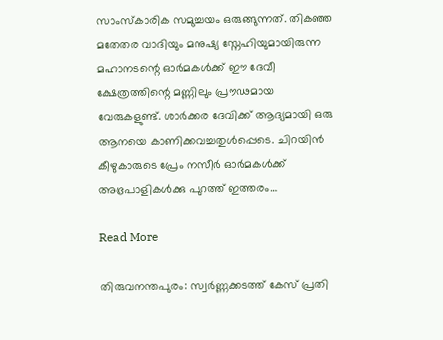സാംസ്കാരിക സമുച്ചയം ഒരുങ്ങുന്നത്. തികഞ്ഞ മതേതര വാദിയും മനുഷ്യ സ്നേഹിയുമായിരുന്ന മഹാനടന്റെ ഓർമകൾക്ക് ഈ ദേവീ ക്ഷേത്രത്തിന്റെ മണ്ണിലും പ്രൗഢമായ വേരുകളുണ്ട്. ശാർക്കര ദേവിക്ക് ആദ്യമായി ഒരു ആനയെ കാണിക്കവച്ചതുൾപ്പെടെ. ചിറയിൻ കീഴുകാരുടെ പ്രേം നസീർ ഓർമകൾക്ക് അഭ്രപാളികൾക്കു പുറത്ത് ഇത്തരം…

Read More

തിരുവനന്തപുരം: സ്വർണ്ണക്കടത്ത് കേസ് പ്രതി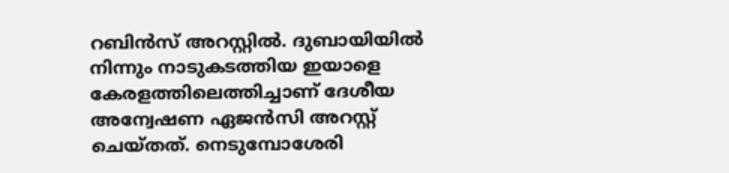റബിൻസ് അറസ്റ്റിൽ. ദുബായിയിൽ നിന്നും നാടുകടത്തിയ ഇയാളെ കേരളത്തിലെത്തിച്ചാണ് ദേശീയ അന്വേഷണ ഏജൻസി അറസ്റ്റ്  ചെയ്തത്. നെടുമ്പോശേരി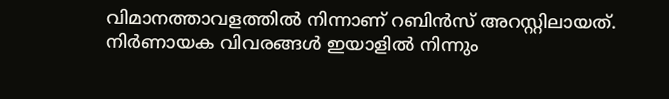വിമാനത്താവളത്തിൽ നിന്നാണ് റബിൻസ് അറസ്റ്റിലായത്. നിർണായക വിവരങ്ങൾ ഇയാളിൽ നിന്നും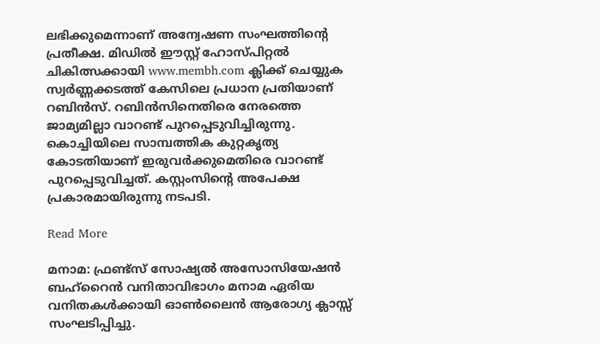ലഭിക്കുമെന്നാണ് അന്വേഷണ സംഘത്തിന്റെ പ്രതീക്ഷ. മിഡിൽ ഈസ്റ്റ് ഹോസ്‌പിറ്റൽ ചികിത്സക്കായി www.membh.com ക്ലിക്ക് ചെയ്യുക സ്വർണ്ണക്കടത്ത് കേസിലെ പ്രധാന പ്രതിയാണ് റബിൻസ്. റബിൻസിനെതിരെ നേരത്തെ ജാമ്യമില്ലാ വാറണ്ട് പുറപ്പെടുവിച്ചിരുന്നു. കൊച്ചിയിലെ സാമ്പത്തിക കുറ്റകൃത്യ കോടതിയാണ് ഇരുവർക്കുമെതിരെ വാറണ്ട് പുറപ്പെടുവിച്ചത്. കസ്റ്റംസിന്റെ അപേക്ഷ പ്രകാരമായിരുന്നു നടപടി.

Read More

മനാമ: ഫ്രണ്ട്‌സ് സോഷ്യൽ അസോസിയേഷൻ ബഹ്റൈൻ വനിതാവിഭാഗം മനാമ ഏരിയ വനിതകൾക്കായി ഓൺലൈൻ ആരോഗ്യ ക്ലാസ്സ് സംഘടിപ്പിച്ചു.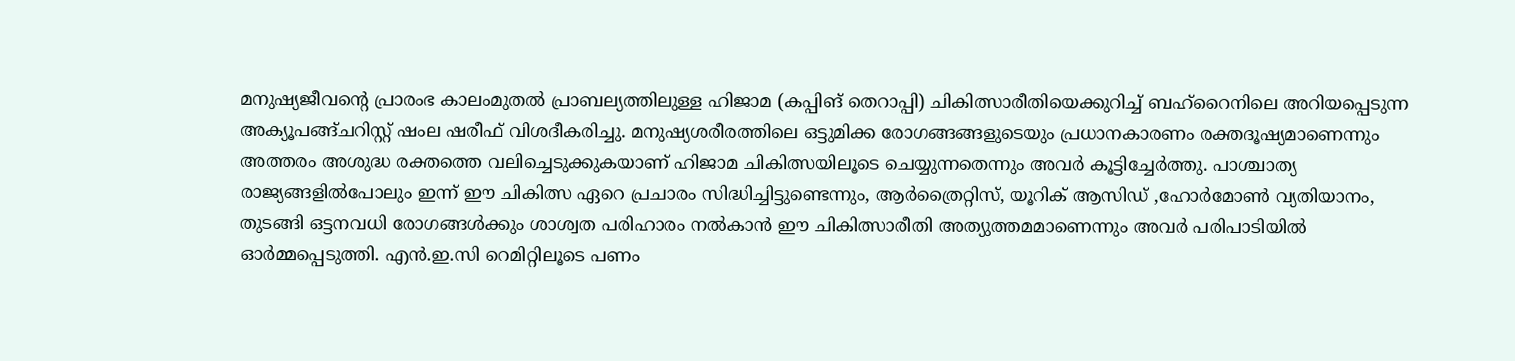മനുഷ്യജീവന്റെ പ്രാരംഭ കാലംമുതൽ പ്രാബല്യത്തിലുള്ള ഹിജാമ (കപ്പിങ് തെറാപ്പി) ചികിത്സാരീതിയെക്കുറിച്ച് ബഹ്റൈനിലെ അറിയപ്പെടുന്ന അക്യൂപങ്ങ്ചറിസ്റ്റ് ഷംല ഷരീഫ് വിശദീകരിച്ചു. മനുഷ്യശരീരത്തിലെ ഒട്ടുമിക്ക രോഗങ്ങങ്ങളുടെയും പ്രധാനകാരണം രക്തദൂഷ്യമാണെന്നും അത്തരം അശുദ്ധ രക്തത്തെ വലിച്ചെടുക്കുകയാണ് ഹിജാമ ചികിത്സയിലൂടെ ചെയ്യുന്നതെന്നും അവർ കൂട്ടിച്ചേർത്തു. പാശ്ചാത്യ രാജ്യങ്ങളിൽപോലും ഇന്ന് ഈ ചികിത്സ ഏറെ പ്രചാരം സിദ്ധിച്ചിട്ടുണ്ടെന്നും, ആർത്രൈറ്റിസ്, യൂറിക് ആസിഡ് ,ഹോർമോൺ വ്യതിയാനം, തുടങ്ങി ഒട്ടനവധി രോഗങ്ങൾക്കും ശാശ്വത പരിഹാരം നൽകാൻ ഈ ചികിത്സാരീതി അത്യുത്തമമാണെന്നും അവർ പരിപാടിയിൽ ഓർമ്മപ്പെടുത്തി. എൻ.ഇ.സി റെമിറ്റിലൂടെ പണം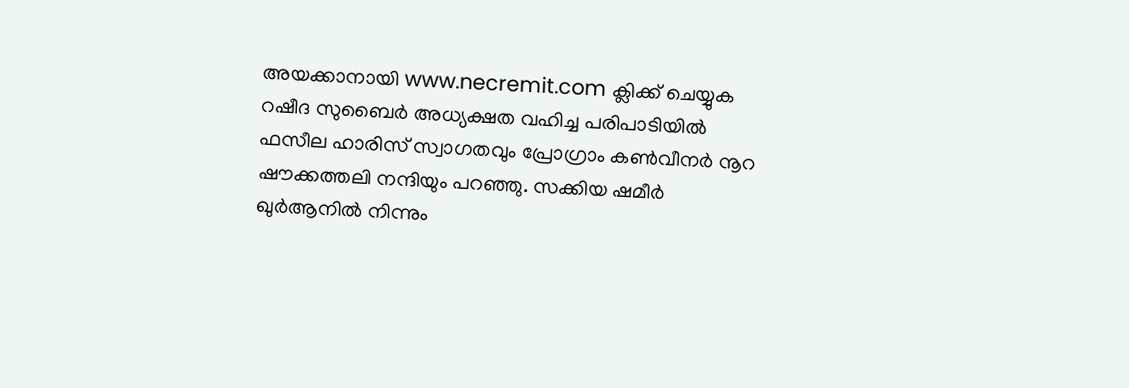അയക്കാനായി www.necremit.com ക്ലിക്ക് ചെയ്യുക റഷീദ സുബൈർ അധ്യക്ഷത വഹിച്ച പരിപാടിയിൽ ഫസീല ഹാരിസ് സ്വാഗതവും പ്രോഗ്രാം കൺവീനർ നൂറ ഷൗക്കത്തലി നന്ദിയും പറഞ്ഞു. സക്കിയ ഷമീർ ഖുർആനിൽ നിന്നും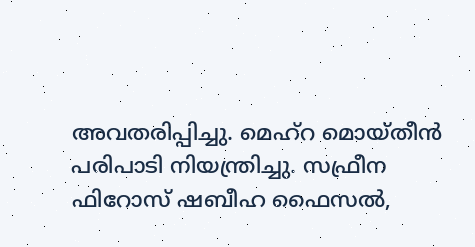അവതരിപ്പിച്ചു. മെഹ്റ മൊയ്തീൻ പരിപാടി നിയന്ത്രിച്ചു. സഫ്രീന ഫിറോസ് ഷബീഹ ഫൈസൽ,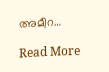അമീറ…

Read More